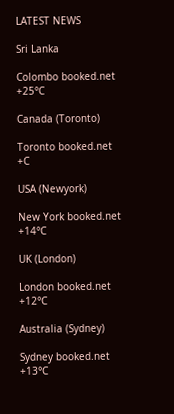LATEST NEWS

Sri Lanka

Colombo booked.net
+25°C

Canada (Toronto)

Toronto booked.net
+C

USA (Newyork)

New York booked.net
+14°C

UK (London)

London booked.net
+12°C

Australia (Sydney)

Sydney booked.net
+13°C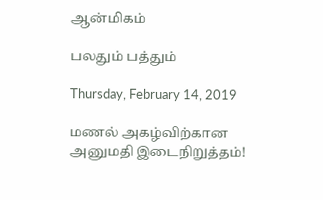ஆன்மிகம்

பலதும் பத்தும்

Thursday, February 14, 2019

மணல் அகழ்விற்கான அனுமதி இடைநிறுத்தம்!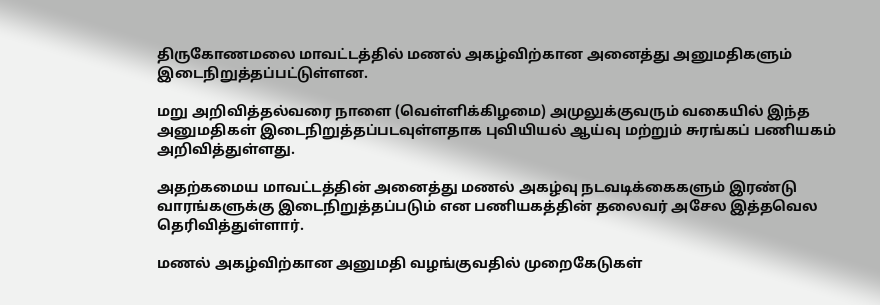திருகோணமலை மாவட்டத்தில் மணல் அகழ்விற்கான அனைத்து அனுமதிகளும் இடைநிறுத்தப்பட்டுள்ளன.

மறு அறிவித்தல்வரை நாளை (வெள்ளிக்கிழமை) அமுலுக்குவரும் வகையில் இந்த அனுமதிகள் இடைநிறுத்தப்படவுள்ளதாக புவியியல் ஆய்வு மற்றும் சுரங்கப் பணியகம் அறிவித்துள்ளது.

அதற்கமைய மாவட்டத்தின் அனைத்து மணல் அகழ்வு நடவடிக்கைகளும் இரண்டு வாரங்களுக்கு இடைநிறுத்தப்படும் என பணியகத்தின் தலைவர் அசேல இத்தவெல தெரிவித்துள்ளார்.

மணல் அகழ்விற்கான அனுமதி வழங்குவதில் முறைகேடுகள்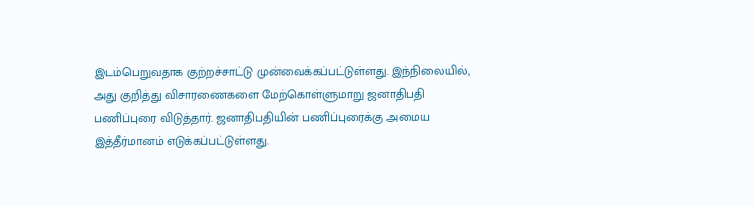இடம்பெறுவதாக குற்றச்சாட்டு முன்வைக்கப்பட்டுள்ளது. இந்நிலையில், அது குறித்து விசாரணைகளை மேற்கொள்ளுமாறு ஜனாதிபதி பணிப்புரை விடுத்தார். ஜனாதிபதியின் பணிப்புரைக்கு அமைய இத்தீர்மானம் எடுக்கப்பட்டுள்ளது.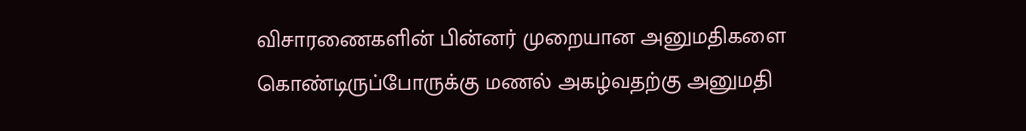விசாரணைகளின் பின்னர் முறையான அனுமதிகளை கொண்டிருப்போருக்கு மணல் அகழ்வதற்கு அனுமதி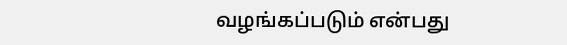வழங்கப்படும் என்பது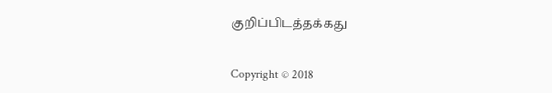குறிப்பிடத்தக்கது


Copyright © 2018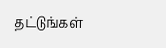தட்டுங்கள்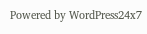Powered by WordPress24x7